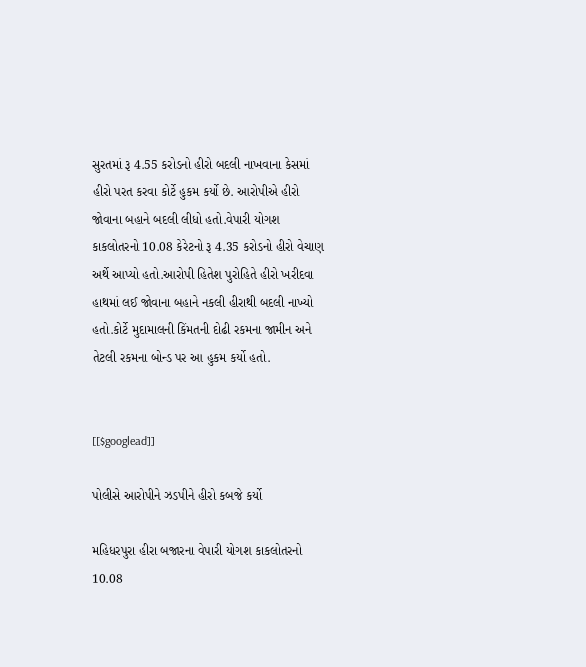સુરતમાં રૂ 4.55 કરોડનો હીરો બદલી નાખવાના કેસમાં હીરો પરત કરવા કોર્ટે હુકમ કર્યો છે. આરોપીએ હીરો જોવાના બહાને બદલી લીધો હતો.વેપારી યોગશ કાકલોતરનો 10.08 કેરેટનો રૂ 4.35 કરોડનો હીરો વેચાણ અર્થે આપ્યો હતો.આરોપી હિતેશ પુરોહિતે હીરો ખરીદવા હાથમાં લઈ જોવાના બહાને નકલી હીરાથી બદલી નાખ્યો હતો.કોર્ટે મુદામાલની કિંમતની દોઢી રકમના જામીન અને તેટલી રકમના બોન્ડ પર આ હુકમ કર્યો હતો.


[[$googlead]]

પોલીસે આરોપીને ઝડપીને હીરો કબજે કર્યો

મહિધરપુરા હીરા બજારના વેપારી યોગશ કાકલોતરનો 10.08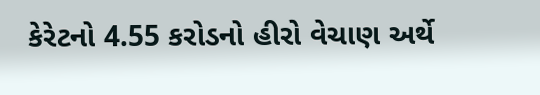કેરેટનો 4.55 કરોડનો હીરો વેચાણ અર્થે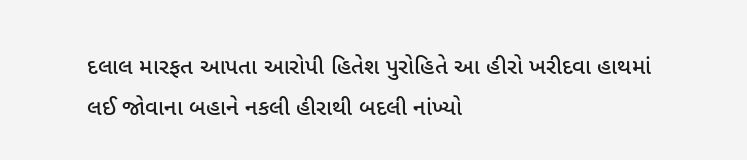દલાલ મારફત આપતા આરોપી હિતેશ પુરોહિતે આ હીરો ખરીદવા હાથમાં લઈ જોવાના બહાને નકલી હીરાથી બદલી નાંખ્યો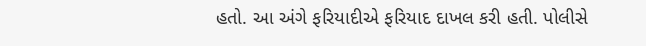હતો. આ અંગે ફરિયાદીએ ફરિયાદ દાખલ કરી હતી. પોલીસે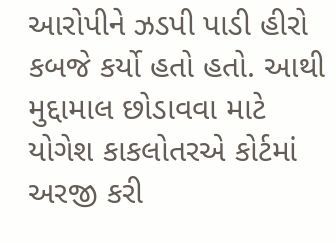આરોપીને ઝડપી પાડી હીરો કબજે કર્યો હતો હતો. આથી મુદ્દામાલ છોડાવવા માટે યોગેશ કાકલોતરએ કોર્ટમાં અરજી કરી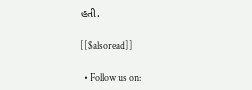હતી.

[[$alsoread]]

  • Follow us on: